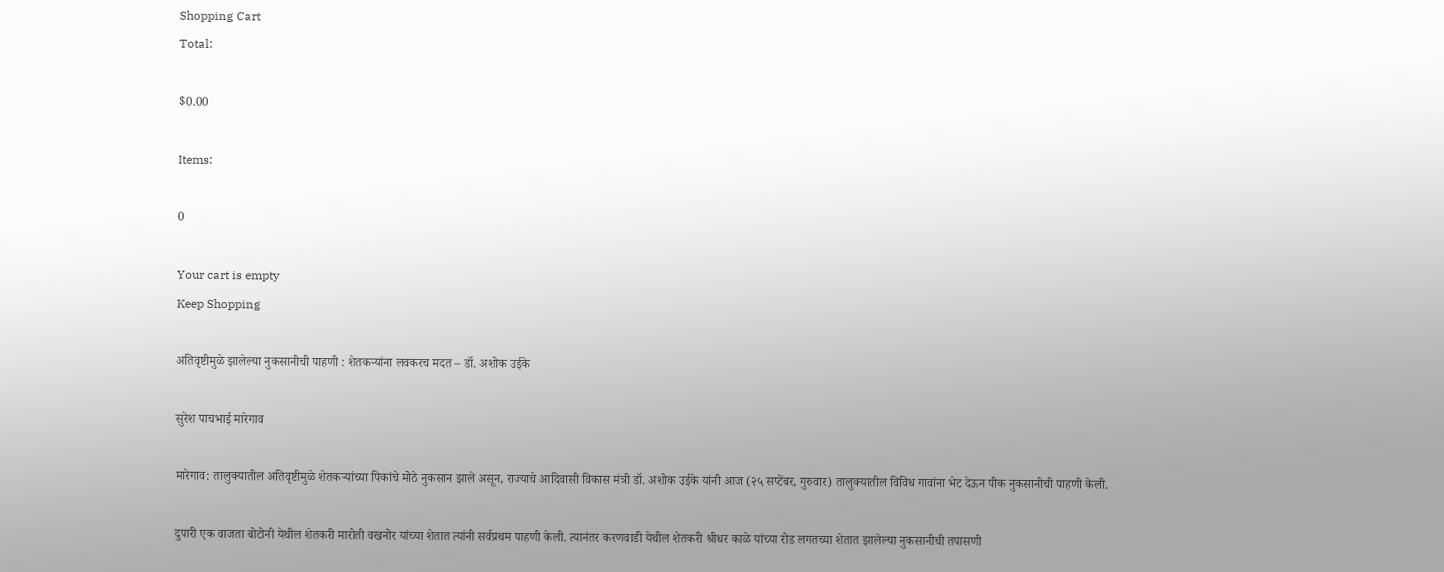Shopping Cart
Total:

$0.00

Items:

0

Your cart is empty
Keep Shopping

अतिवृष्टीमुळे झालेल्या नुकसानीची पाहणी : शेतकऱ्यांना लवकरच मदत – डॉ. अशोक उईके

सुरेश पाचभाई मारेगाव

मारेगाव: तालुक्यातील अतिवृष्टीमुळे शेतकऱ्यांच्या पिकांचे मोठे नुकसान झाले असून, राज्याचे आदिवासी विकास मंत्री डॉ. अशोक उईके यांनी आज (२५ सप्टेंबर, गुरुवार) तालुक्यातील विविध गावांना भेट देऊन पीक नुकसानीची पाहणी केली.

दुपारी एक वाजता बोटोनी येथील शेतकरी मारोती वखनोर यांच्या शेतात त्यांनी सर्वप्रथम पाहणी केली. त्यानंतर करणवाडी येथील शेतकरी श्रीधर काळे यांच्या रोड लगतच्या शेतात झालेल्या नुकसानीची तपासणी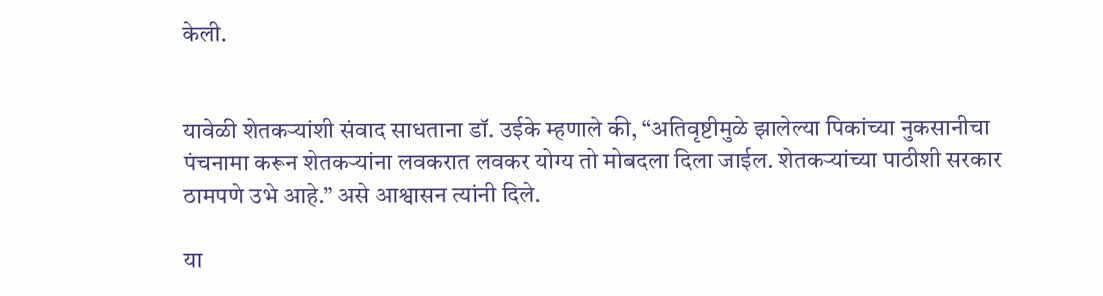केली.


यावेळी शेतकऱ्यांशी संवाद साधताना डॉ. उईके म्हणाले की, “अतिवृष्टीमुळे झालेल्या पिकांच्या नुकसानीचा पंचनामा करून शेतकऱ्यांना लवकरात लवकर योग्य तो मोबदला दिला जाईल. शेतकऱ्यांच्या पाठीशी सरकार ठामपणे उभे आहे.” असे आश्वासन त्यांनी दिले.

या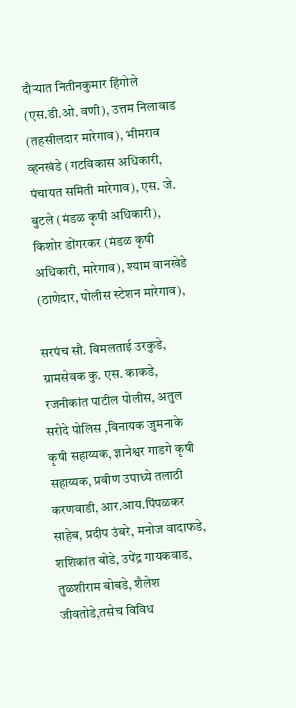दौऱ्यात नितीनकुमार हिंगोले (एस.डी.ओ. वणी), उत्तम निलावाड (तहसीलदार मारेगाव), भीमराव व्हनखंडे (गटविकास अधिकारी, पंचायत समिती मारेगाव), एस. जे. बुटले (मंडळ कृषी अधिकारी), किशोर डोंगरकर (मंडळ कृषी अधिकारी, मारेगाव), श्याम वानखेडे (ठाणेदार, पोलीस स्टेशन मारेगाव),

सरपंच सौ. विमलताई उरकुडे, ग्रामसेवक कु. एस. काकडे, रजनीकांत पाटील पोलीस, अतुल सरोदे पोलिस ,विनायक जुमनाके कृषी सहाय्यक, ज्ञानेश्वर गाडगे कृषी सहाय्यक, प्रवीण उपाध्ये तलाठी करणवाडी, आर.आय.पिंपळकर साहेब, प्रदीप उंबरे, मनोज वादाफडे, शशिकांत बोडे, उपेंद्र गायकवाड, तुळशीराम बोबडे, शैलेश जीवतोडे,तसेच विविध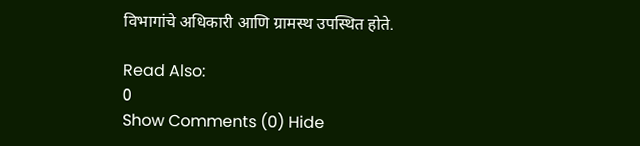विभागांचे अधिकारी आणि ग्रामस्थ उपस्थित होते.

Read Also:
0
Show Comments (0) Hide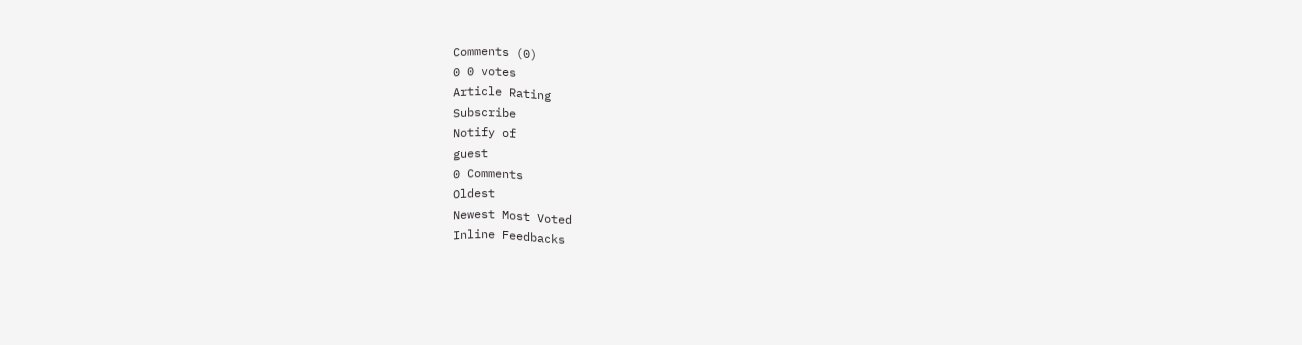Comments (0)
0 0 votes
Article Rating
Subscribe
Notify of
guest
0 Comments
Oldest
Newest Most Voted
Inline Feedbacks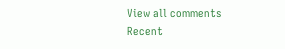View all comments
Recent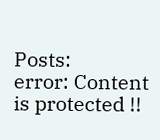Posts:
error: Content is protected !!